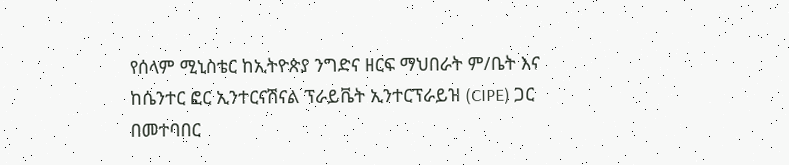የሰላም ሚኒስቴር ከኢትዮጵያ ንግድና ዘርፍ ማህበራት ም/ቤት እና ከሴንተር ፎር ኢንተርናሽናል ፕራይቬት ኢንተርፕራይዝ (CIPE) ጋር በመተባበር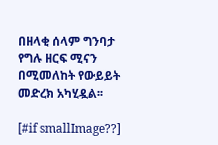በዘላቂ ሰላም ግንባታ የግሉ ዘርፍ ሚናን በሚመለከት የውይይት መድረክ አካሂዷል፡፡

[#if smallImage??]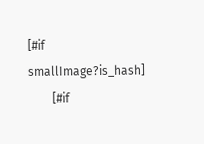[#if smallImage?is_hash]
        [#if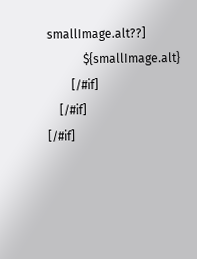smallImage.alt??]
            ${smallImage.alt}
        [/#if]
    [/#if]
[/#if]